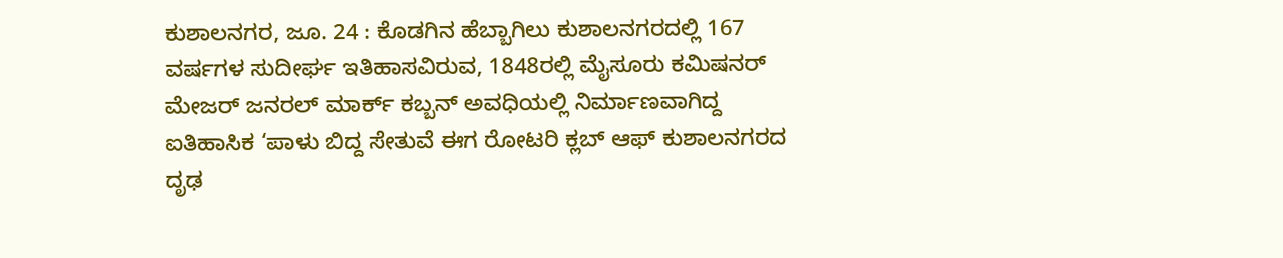ಕುಶಾಲನಗರ, ಜೂ. 24 : ಕೊಡಗಿನ ಹೆಬ್ಬಾಗಿಲು ಕುಶಾಲನಗರದಲ್ಲಿ 167 ವರ್ಷಗಳ ಸುದೀರ್ಘ ಇತಿಹಾಸವಿರುವ, 1848ರಲ್ಲಿ ಮೈಸೂರು ಕಮಿಷನರ್ ಮೇಜರ್ ಜನರಲ್ ಮಾರ್ಕ್ ಕಬ್ಬನ್ ಅವಧಿಯಲ್ಲಿ ನಿರ್ಮಾಣವಾಗಿದ್ದ ಐತಿಹಾಸಿಕ ‘ಪಾಳು ಬಿದ್ದ ಸೇತುವೆ ಈಗ ರೋಟರಿ ಕ್ಲಬ್ ಆಫ್ ಕುಶಾಲನಗರದ ದೃಢ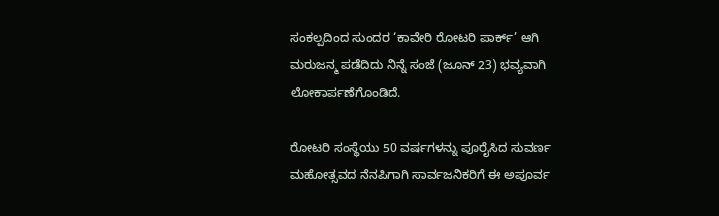ಸಂಕಲ್ಪದಿಂದ ಸುಂದರ ‘ಕಾವೇರಿ ರೋಟರಿ ಪಾರ್ಕ್’ ಆಗಿ ಮರುಜನ್ಮ ಪಡೆದಿದು ನಿನ್ನೆ ಸಂಜೆ (ಜೂನ್ 23) ಭವ್ಯವಾಗಿ ಲೋಕಾರ್ಪಣೆಗೊಂಡಿದೆ.

ರೋಟರಿ ಸಂಸ್ಥೆಯು 50 ವರ್ಷಗಳನ್ನು ಪೂರೈಸಿದ ಸುವರ್ಣ ಮಹೋತ್ಸವದ ನೆನಪಿಗಾಗಿ ಸಾರ್ವಜನಿಕರಿಗೆ ಈ ಅಪೂರ್ವ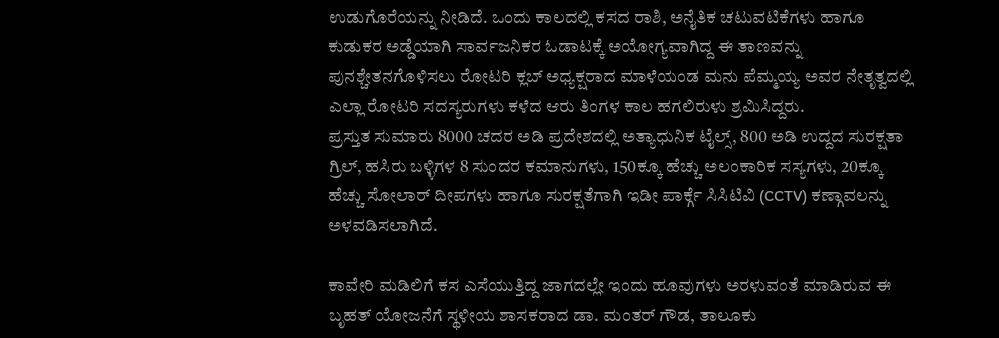ಉಡುಗೊರೆಯನ್ನು ನೀಡಿದೆ. ಒಂದು ಕಾಲದಲ್ಲಿ ಕಸದ ರಾಶಿ, ಅನೈತಿಕ ಚಟುವಟಿಕೆಗಳು ಹಾಗೂ ಕುಡುಕರ ಅಡ್ಡೆಯಾಗಿ ಸಾರ್ವಜನಿಕರ ಓಡಾಟಕ್ಕೆ ಅಯೋಗ್ಯವಾಗಿದ್ದ ಈ ತಾಣವನ್ನು ಪುನಶ್ಚೇತನಗೊಳಿಸಲು ರೋಟರಿ ಕ್ಲಬ್ ಅಧ್ಯಕ್ಷರಾದ ಮಾಳೆಯಂಡ ಮನು ಪೆಮ್ಮಯ್ಯ ಅವರ ನೇತೃತ್ವದಲ್ಲಿ ಎಲ್ಲಾ ರೋಟರಿ ಸದಸ್ಯರುಗಳು ಕಳೆದ ಆರು ತಿಂಗಳ ಕಾಲ ಹಗಲಿರುಳು ಶ್ರಮಿಸಿದ್ದರು.
ಪ್ರಸ್ತುತ ಸುಮಾರು 8000 ಚದರ ಅಡಿ ಪ್ರದೇಶದಲ್ಲಿ ಅತ್ಯಾಧುನಿಕ ಟೈಲ್ಸ್, 800 ಅಡಿ ಉದ್ದದ ಸುರಕ್ಷತಾ ಗ್ರಿಲ್, ಹಸಿರು ಬಳ್ಳಿಗಳ 8 ಸುಂದರ ಕಮಾನುಗಳು, 150ಕ್ಕೂ ಹೆಚ್ಚು ಅಲಂಕಾರಿಕ ಸಸ್ಯಗಳು, 20ಕ್ಕೂ ಹೆಚ್ಚು ಸೋಲಾರ್ ದೀಪಗಳು ಹಾಗೂ ಸುರಕ್ಷತೆಗಾಗಿ ಇಡೀ ಪಾರ್ಕ್ಗೆ ಸಿಸಿಟಿವಿ (CCTV) ಕಣ್ಗಾವಲನ್ನು ಅಳವಡಿಸಲಾಗಿದೆ.

ಕಾವೇರಿ ಮಡಿಲಿಗೆ ಕಸ ಎಸೆಯುತ್ತಿದ್ದ ಜಾಗದಲ್ಲೇ ಇಂದು ಹೂವುಗಳು ಅರಳುವಂತೆ ಮಾಡಿರುವ ಈ ಬೃಹತ್ ಯೋಜನೆಗೆ ಸ್ಥಳೀಯ ಶಾಸಕರಾದ ಡಾ. ಮಂತರ್ ಗೌಡ, ತಾಲೂಕು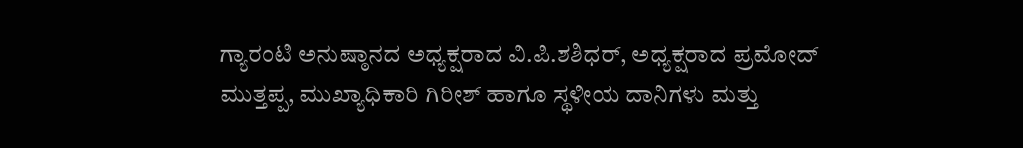ಗ್ಯಾರಂಟಿ ಅನುಷ್ಠಾನದ ಅಧ್ಯಕ್ಷರಾದ ವಿ.ಪಿ.ಶಶಿಧರ್, ಅಧ್ಯಕ್ಷರಾದ ಪ್ರಮೋದ್ ಮುತ್ತಪ್ಪ, ಮುಖ್ಯಾಧಿಕಾರಿ ಗಿರೀಶ್ ಹಾಗೂ ಸ್ಥಳೀಯ ದಾನಿಗಳು ಮತ್ತು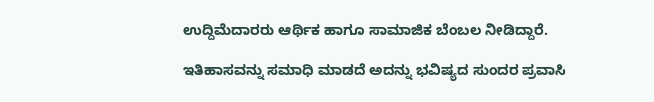ಉದ್ದಿಮೆದಾರರು ಆರ್ಥಿಕ ಹಾಗೂ ಸಾಮಾಜಿಕ ಬೆಂಬಲ ನೀಡಿದ್ದಾರೆ.

ಇತಿಹಾಸವನ್ನು ಸಮಾಧಿ ಮಾಡದೆ ಅದನ್ನು ಭವಿಷ್ಯದ ಸುಂದರ ಪ್ರವಾಸಿ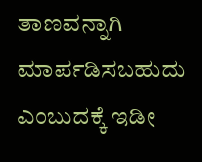ತಾಣವನ್ನಾಗಿ ಮಾರ್ಪಡಿಸಬಹುದು ಎಂಬುದಕ್ಕೆ ಇಡೀ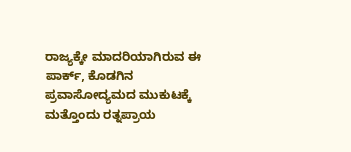ರಾಜ್ಯಕ್ಕೇ ಮಾದರಿಯಾಗಿರುವ ಈ ಪಾರ್ಕ್, ಕೊಡಗಿನ ಪ್ರವಾಸೋದ್ಯಮದ ಮುಕುಟಕ್ಕೆ ಮತ್ತೊಂದು ರತ್ನಪ್ರಾಯ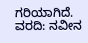ಗರಿಯಾಗಿದೆ.
ವರದಿ: ನವೀನ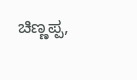ಚಿಣ್ಣಪ್ಪ,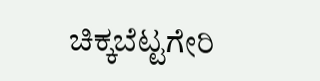ಚಿಕ್ಕಬೆಟ್ಟಗೇರಿ